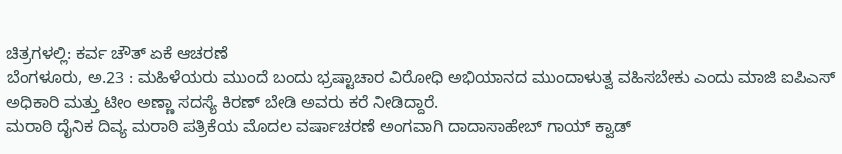ಚಿತ್ರಗಳಲ್ಲಿ: ಕರ್ವ ಚೌತ್ ಏಕೆ ಆಚರಣೆ
ಬೆಂಗಳೂರು, ಅ.23 : ಮಹಿಳೆಯರು ಮುಂದೆ ಬಂದು ಭ್ರಷ್ಟಾಚಾರ ವಿರೋಧಿ ಅಭಿಯಾನದ ಮುಂದಾಳುತ್ವ ವಹಿಸಬೇಕು ಎಂದು ಮಾಜಿ ಐಪಿಎಸ್ ಅಧಿಕಾರಿ ಮತ್ತು ಟೀಂ ಅಣ್ಣಾ ಸದಸ್ಯೆ ಕಿರಣ್ ಬೇಡಿ ಅವರು ಕರೆ ನೀಡಿದ್ದಾರೆ.
ಮರಾಠಿ ದೈನಿಕ ದಿವ್ಯ ಮರಾಠಿ ಪತ್ರಿಕೆಯ ಮೊದಲ ವರ್ಷಾಚರಣೆ ಅಂಗವಾಗಿ ದಾದಾಸಾಹೇಬ್ ಗಾಯ್ ಕ್ವಾಡ್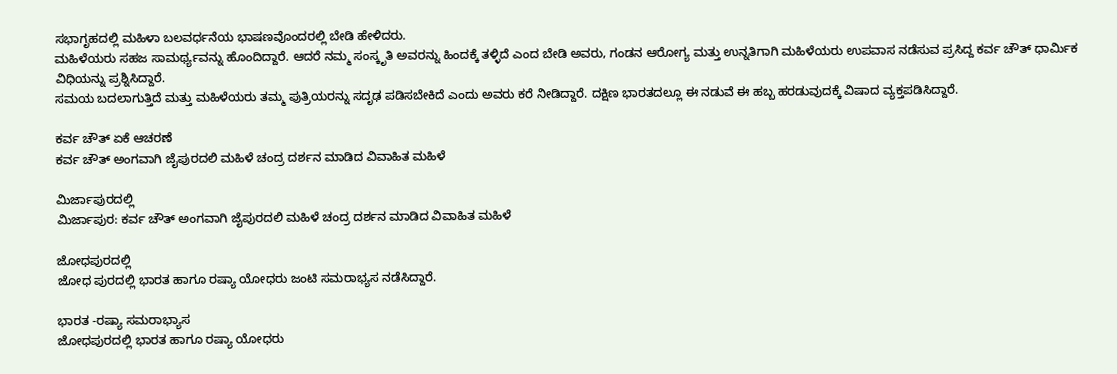ಸಭಾಗೃಹದಲ್ಲಿ ಮಹಿಳಾ ಬಲವರ್ಧನೆಯ ಭಾಷಣವೊಂದರಲ್ಲಿ ಬೇಡಿ ಹೇಳಿದರು.
ಮಹಿಳೆಯರು ಸಹಜ ಸಾಮರ್ಥ್ಯವನ್ನು ಹೊಂದಿದ್ದಾರೆ. ಆದರೆ ನಮ್ಮ ಸಂಸ್ಕೃತಿ ಅವರನ್ನು ಹಿಂದಕ್ಕೆ ತಳ್ಳಿದೆ ಎಂದ ಬೇಡಿ ಅವರು, ಗಂಡನ ಆರೋಗ್ಯ ಮತ್ತು ಉನ್ನತಿಗಾಗಿ ಮಹಿಳೆಯರು ಉಪವಾಸ ನಡೆಸುವ ಪ್ರಸಿದ್ದ ಕರ್ವ ಚೌತ್ ಧಾರ್ಮಿಕ ವಿಧಿಯನ್ನು ಪ್ರಶ್ನಿಸಿದ್ದಾರೆ.
ಸಮಯ ಬದಲಾಗುತ್ತಿದೆ ಮತ್ತು ಮಹಿಳೆಯರು ತಮ್ಮ ಪುತ್ರಿಯರನ್ನು ಸದೃಢ ಪಡಿಸಬೇಕಿದೆ ಎಂದು ಅವರು ಕರೆ ನೀಡಿದ್ದಾರೆ. ದಕ್ಷಿಣ ಭಾರತದಲ್ಲೂ ಈ ನಡುವೆ ಈ ಹಬ್ಬ ಹರಡುವುದಕ್ಕೆ ವಿಷಾದ ವ್ಯಕ್ತಪಡಿಸಿದ್ದಾರೆ.

ಕರ್ವ ಚೌತ್ ಏಕೆ ಆಚರಣೆ
ಕರ್ವ ಚೌತ್ ಅಂಗವಾಗಿ ಜೈಪುರದಲಿ ಮಹಿಳೆ ಚಂದ್ರ ದರ್ಶನ ಮಾಡಿದ ವಿವಾಹಿತ ಮಹಿಳೆ

ಮಿರ್ಜಾಪುರದಲ್ಲಿ
ಮಿರ್ಜಾಪುರ: ಕರ್ವ ಚೌತ್ ಅಂಗವಾಗಿ ಜೈಪುರದಲಿ ಮಹಿಳೆ ಚಂದ್ರ ದರ್ಶನ ಮಾಡಿದ ವಿವಾಹಿತ ಮಹಿಳೆ

ಜೋಧಪುರದಲ್ಲಿ
ಜೋಧ ಪುರದಲ್ಲಿ ಭಾರತ ಹಾಗೂ ರಷ್ಯಾ ಯೋಧರು ಜಂಟಿ ಸಮರಾಭ್ಯಸ ನಡೆಸಿದ್ದಾರೆ.

ಭಾರತ -ರಷ್ಯಾ ಸಮರಾಭ್ಯಾಸ
ಜೋಧಪುರದಲ್ಲಿ ಭಾರತ ಹಾಗೂ ರಷ್ಯಾ ಯೋಧರು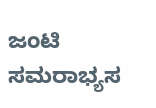ಜಂಟಿ ಸಮರಾಭ್ಯಸ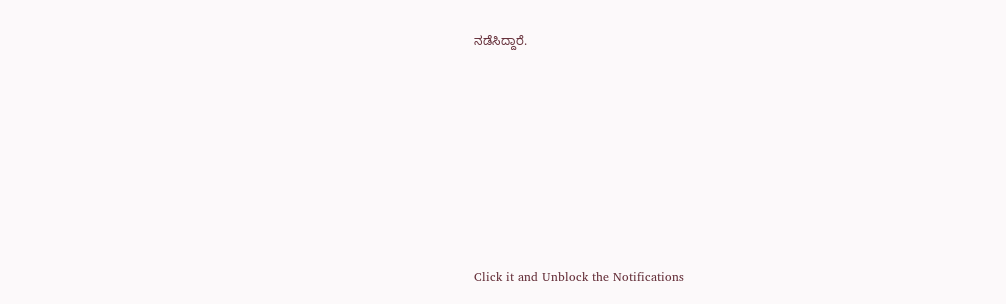ನಡೆಸಿದ್ದಾರೆ.












Click it and Unblock the Notifications